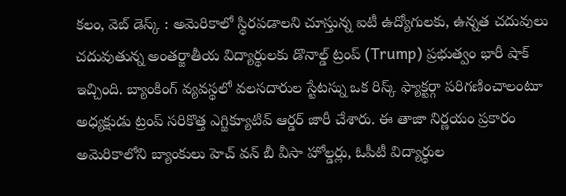కలం, వెబ్ డెస్క్ : అమెరికాలో స్థిరపడాలని చూస్తున్న ఐటీ ఉద్యోగులకు, ఉన్నత చదువులు చదువుతున్న అంతర్జాతీయ విద్యార్థులకు డొనాల్డ్ ట్రంప్ (Trump) ప్రభుత్వం భారీ షాక్ ఇచ్చింది. బ్యాంకింగ్ వ్యవస్థలో వలసదారుల స్టేటస్ను ఒక రిస్క్ ఫ్యాక్టర్గా పరిగణించాలంటూ అధ్యక్షుడు ట్రంప్ సరికొత్త ఎగ్జిక్యూటివ్ ఆర్డర్ జారీ చేశారు. ఈ తాజా నిర్ణయం ప్రకారం అమెరికాలోని బ్యాంకులు హెచ్ వన్ బీ వీసా హోల్డర్లు, ఓపీటీ విద్యార్థుల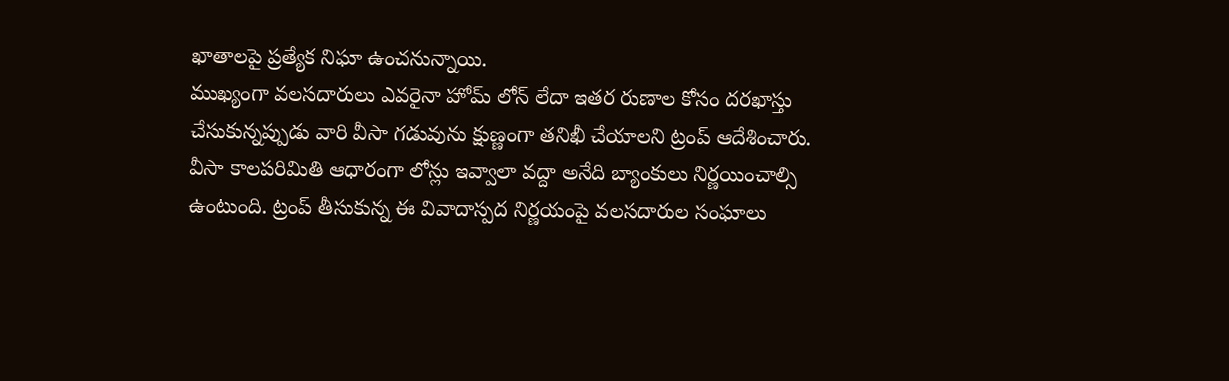ఖాతాలపై ప్రత్యేక నిఘా ఉంచనున్నాయి.
ముఖ్యంగా వలసదారులు ఎవరైనా హోమ్ లోన్ లేదా ఇతర రుణాల కోసం దరఖాస్తు చేసుకున్నప్పుడు వారి వీసా గడువును క్షుణ్ణంగా తనిఖీ చేయాలని ట్రంప్ ఆదేశించారు. వీసా కాలపరిమితి ఆధారంగా లోన్లు ఇవ్వాలా వద్దా అనేది బ్యాంకులు నిర్ణయించాల్సి ఉంటుంది. ట్రంప్ తీసుకున్న ఈ వివాదాస్పద నిర్ణయంపై వలసదారుల సంఘాలు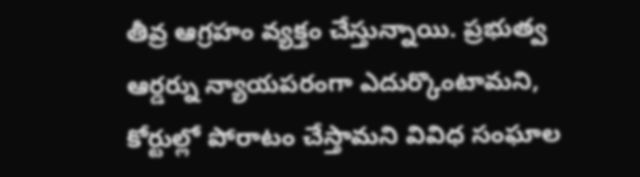తీవ్ర ఆగ్రహం వ్యక్తం చేస్తున్నాయి. ప్రభుత్వ ఆర్డర్ను న్యాయపరంగా ఎదుర్కొంటామని, కోర్టుల్లో పోరాటం చేస్తామని వివిధ సంఘాల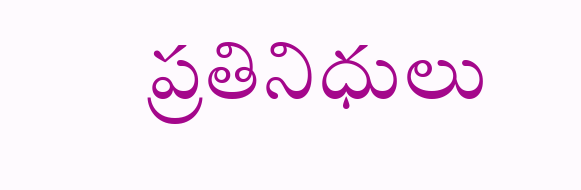ప్రతినిధులు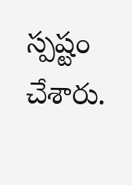స్పష్టం చేశారు.